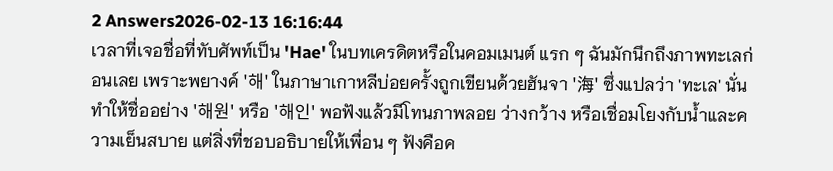2 Answers2026-02-13 16:16:44
เวลาที่เจอชื่อที่ทับศัพท์เป็น 'Hae' ในบทเครดิตหรือในคอมเมนต์ แรก ๆ ฉันมักนึกถึงภาพทะเลก่อนเลย เพราะพยางค์ '해' ในภาษาเกาหลีบ่อยครั้งถูกเขียนด้วยฮันจา '海' ซึ่งแปลว่า 'ทะเล' นั่นทำให้ชื่ออย่าง '해원' หรือ '해인' พอฟังแล้วมีโทนภาพลอย ว่างกว้าง หรือเชื่อมโยงกับน้ำและความเย็นสบาย แต่สิ่งที่ชอบอธิบายให้เพื่อน ๆ ฟังคือค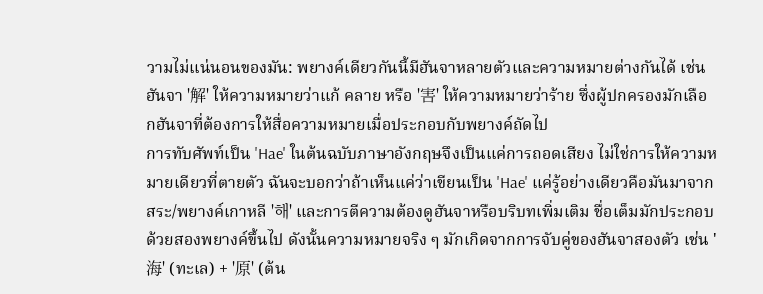วามไม่แน่นอนของมัน: พยางค์เดียวกันนี้มีฮันจาหลายตัวและความหมายต่างกันได้ เช่น ฮันจา '解' ให้ความหมายว่าแก้ คลาย หรือ '害' ให้ความหมายว่าร้าย ซึ่งผู้ปกครองมักเลือกฮันจาที่ต้องการให้สื่อความหมายเมื่อประกอบกับพยางค์ถัดไป
การทับศัพท์เป็น 'Hae' ในต้นฉบับภาษาอังกฤษจึงเป็นแค่การถอดเสียง ไม่ใช่การให้ความหมายเดียวที่ตายตัว ฉันจะบอกว่าถ้าเห็นแค่ว่าเขียนเป็น 'Hae' แค่รู้อย่างเดียวคือมันมาจากสระ/พยางค์เกาหลี '해' และการตีความต้องดูฮันจาหรือบริบทเพิ่มเติม ชื่อเต็มมักประกอบด้วยสองพยางค์ขึ้นไป ดังนั้นความหมายจริง ๆ มักเกิดจากการจับคู่ของฮันจาสองตัว เช่น '海' (ทะเล) + '原' (ต้น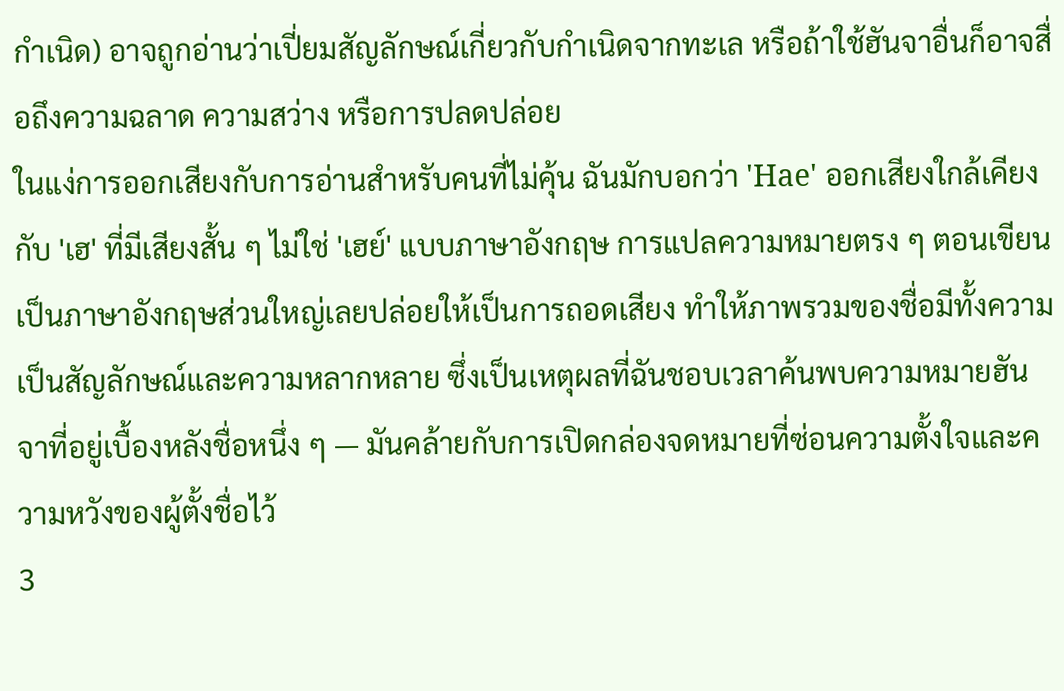กำเนิด) อาจถูกอ่านว่าเปี่ยมสัญลักษณ์เกี่ยวกับกำเนิดจากทะเล หรือถ้าใช้ฮันจาอื่นก็อาจสื่อถึงความฉลาด ความสว่าง หรือการปลดปล่อย
ในแง่การออกเสียงกับการอ่านสำหรับคนที่ไม่คุ้น ฉันมักบอกว่า 'Hae' ออกเสียงใกล้เคียงกับ 'เฮ' ที่มีเสียงสั้น ๆ ไม่ใช่ 'เฮย์' แบบภาษาอังกฤษ การแปลความหมายตรง ๆ ตอนเขียนเป็นภาษาอังกฤษส่วนใหญ่เลยปล่อยให้เป็นการถอดเสียง ทำให้ภาพรวมของชื่อมีทั้งความเป็นสัญลักษณ์และความหลากหลาย ซึ่งเป็นเหตุผลที่ฉันชอบเวลาค้นพบความหมายฮันจาที่อยู่เบื้องหลังชื่อหนึ่ง ๆ — มันคล้ายกับการเปิดกล่องจดหมายที่ซ่อนความตั้งใจและความหวังของผู้ตั้งชื่อไว้
3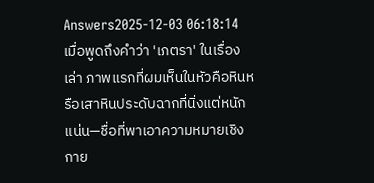Answers2025-12-03 06:18:14
เมื่อพูดถึงคำว่า 'เภตรา' ในเรื่องเล่า ภาพแรกที่ผมเห็นในหัวคือหินหรือเสาหินประดับฉากที่นิ่งแต่หนักแน่น—ชื่อที่พาเอาความหมายเชิงกาย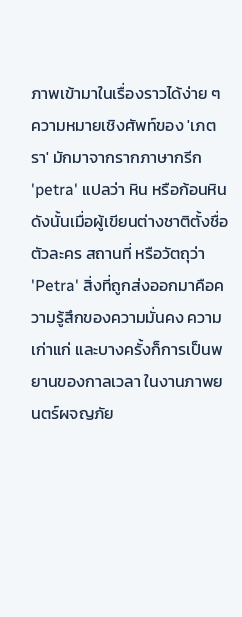ภาพเข้ามาในเรื่องราวได้ง่าย ๆ
ความหมายเชิงศัพท์ของ 'เภตรา' มักมาจากรากภาษากรีก 'petra' แปลว่า หิน หรือก้อนหิน ดังนั้นเมื่อผู้เขียนต่างชาติตั้งชื่อตัวละคร สถานที่ หรือวัตถุว่า 'Petra' สิ่งที่ถูกส่งออกมาคือความรู้สึกของความมั่นคง ความเก่าแก่ และบางครั้งก็การเป็นพยานของกาลเวลา ในงานภาพยนตร์ผจญภัย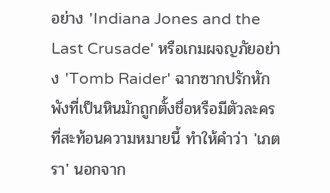อย่าง 'Indiana Jones and the Last Crusade' หรือเกมผจญภัยอย่าง 'Tomb Raider' ฉากซากปรักหักพังที่เป็นหินมักถูกตั้งชื่อหรือมีตัวละครที่สะท้อนความหมายนี้ ทำให้คำว่า 'เภตรา' นอกจาก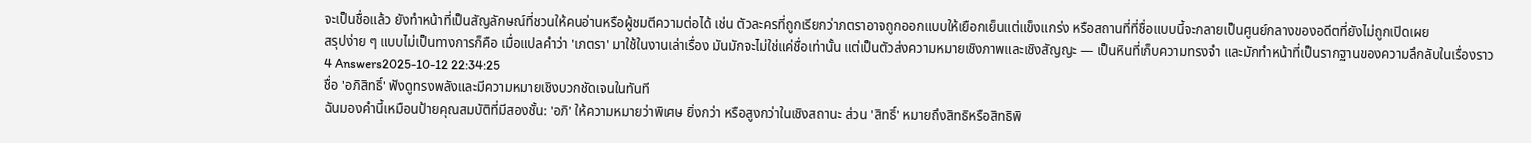จะเป็นชื่อแล้ว ยังทำหน้าที่เป็นสัญลักษณ์ที่ชวนให้คนอ่านหรือผู้ชมตีความต่อได้ เช่น ตัวละครที่ถูกเรียกว่าภตราอาจถูกออกแบบให้เยือกเย็นแต่แข็งแกร่ง หรือสถานที่ที่ชื่อแบบนี้จะกลายเป็นศูนย์กลางของอดีตที่ยังไม่ถูกเปิดเผย
สรุปง่าย ๆ แบบไม่เป็นทางการก็คือ เมื่อแปลคำว่า 'เภตรา' มาใช้ในงานเล่าเรื่อง มันมักจะไม่ใช่แค่ชื่อเท่านั้น แต่เป็นตัวส่งความหมายเชิงภาพและเชิงสัญญะ — เป็นหินที่เก็บความทรงจำ และมักทำหน้าที่เป็นรากฐานของความลึกลับในเรื่องราว
4 Answers2025-10-12 22:34:25
ชื่อ 'อภิสิทธิ์' ฟังดูทรงพลังและมีความหมายเชิงบวกชัดเจนในทันที
ฉันมองคำนี้เหมือนป้ายคุณสมบัติที่มีสองชั้น: 'อภิ' ให้ความหมายว่าพิเศษ ยิ่งกว่า หรือสูงกว่าในเชิงสถานะ ส่วน 'สิทธิ์' หมายถึงสิทธิหรือสิทธิพิ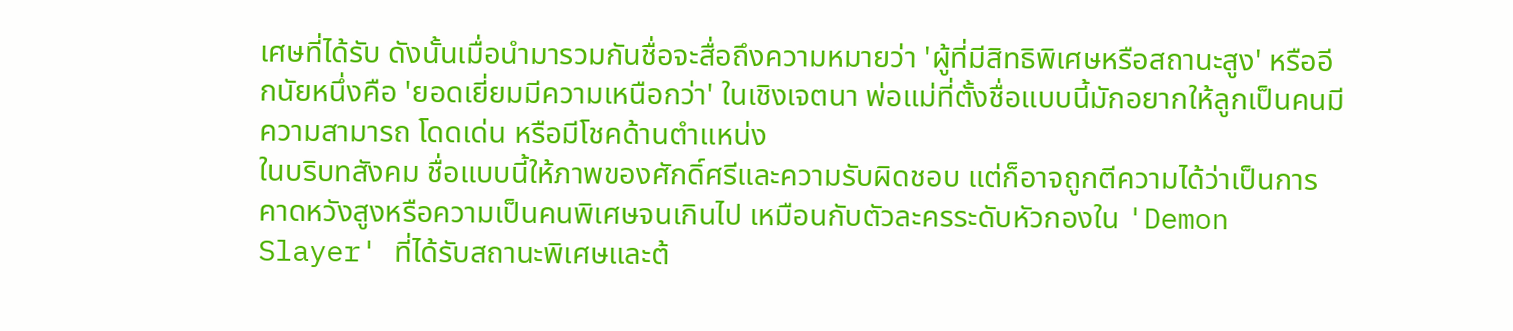เศษที่ได้รับ ดังนั้นเมื่อนำมารวมกันชื่อจะสื่อถึงความหมายว่า 'ผู้ที่มีสิทธิพิเศษหรือสถานะสูง' หรืออีกนัยหนึ่งคือ 'ยอดเยี่ยมมีความเหนือกว่า' ในเชิงเจตนา พ่อแม่ที่ตั้งชื่อแบบนี้มักอยากให้ลูกเป็นคนมีความสามารถ โดดเด่น หรือมีโชคด้านตำแหน่ง
ในบริบทสังคม ชื่อแบบนี้ให้ภาพของศักดิ์ศรีและความรับผิดชอบ แต่ก็อาจถูกตีความได้ว่าเป็นการคาดหวังสูงหรือความเป็นคนพิเศษจนเกินไป เหมือนกับตัวละครระดับหัวกองใน 'Demon Slayer' ที่ได้รับสถานะพิเศษและต้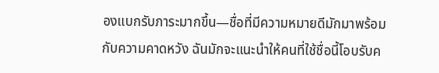องแบกรับภาระมากขึ้น—ชื่อที่มีความหมายดีมักมาพร้อมกับความคาดหวัง ฉันมักจะแนะนำให้คนที่ใช้ชื่อนี้โอบรับค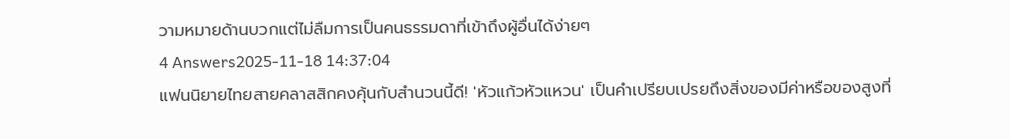วามหมายด้านบวกแต่ไม่ลืมการเป็นคนธรรมดาที่เข้าถึงผู้อื่นได้ง่ายๆ
4 Answers2025-11-18 14:37:04
แฟนนิยายไทยสายคลาสสิกคงคุ้นกับสำนวนนี้ดี! 'หัวแก้วหัวแหวน' เป็นคำเปรียบเปรยถึงสิ่งของมีค่าหรือของสูงที่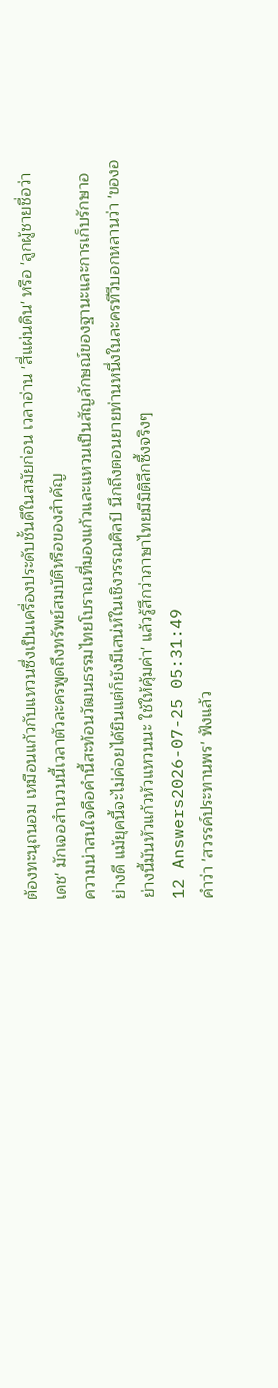ต้องทะนุถนอม เหมือนแก้วกับแหวนซึ่งเป็นเครื่องประดับชั้นดีในสมัยก่อน เวลาอ่าน 'สี่แผ่นดิน' หรือ 'ลูกผู้ชายชื่อว่าเดช' มักเจอสำนวนนี้เวลาตัวละครพูดถึงทรัพย์สมบัติหรือของสำคัญ
ความน่าสนใจคือคำนี้สะท้อนวัฒนธรรมไทยโบราณที่มองแก้วและแหวนเป็นสัญลักษณ์ของฐานะและการเก็บรักษาอย่างดี แม้ยุคนี้จะไม่ค่อยได้ยินแต่ก็ยังมีเสน่ห์ในเชิงวรรณศิลป์ นึกถึงตอนยายท่านหนึ่งในละครทีวีบอกหลานว่า 'ของอย่างนี้มันหัวแก้วหัวแหวนนะ ใช้ให้คุ้มค่า' แล้วรู้สึกว่าภาษาไทยมีมิติลึกซึ้งจริงๆ
12 Answers2026-07-25 05:31:49
คำว่า 'สวรรค์ประทานพร' ฟังแล้ว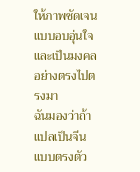ให้ภาพชัดเจนแบบอบอุ่นใจและเป็นมงคลอย่างตรงไปตรงมา
ฉันมองว่าถ้าแปลเป็นจีนแบบตรงตัว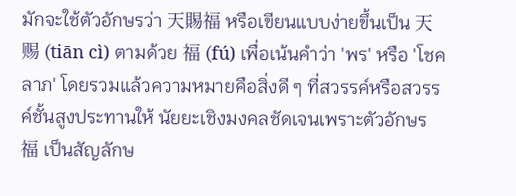มักจะใช้ตัวอักษรว่า 天賜福 หรือเขียนแบบง่ายขึ้นเป็น 天赐 (tiān cì) ตามด้วย 福 (fú) เพื่อเน้นคำว่า 'พร' หรือ 'โชคลาภ' โดยรวมแล้วความหมายคือสิ่งดี ๆ ที่สวรรค์หรือสวรรค์ชั้นสูงประทานให้ นัยยะเชิงมงคลชัดเจนเพราะตัวอักษร 福 เป็นสัญลักษ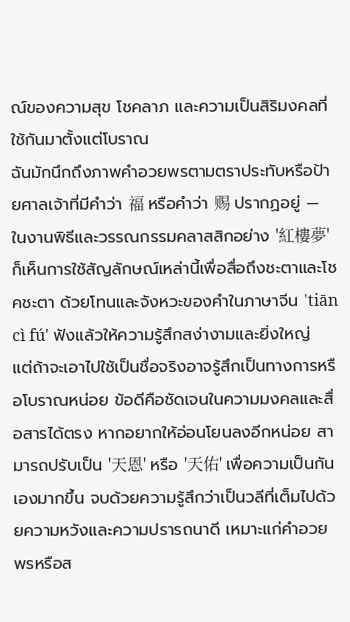ณ์ของความสุข โชคลาภ และความเป็นสิริมงคลที่ใช้กันมาตั้งแต่โบราณ
ฉันมักนึกถึงภาพคำอวยพรตามตราประทับหรือป้ายศาลเจ้าที่มีคำว่า 福 หรือคำว่า 赐 ปรากฏอยู่ — ในงานพิธีและวรรณกรรมคลาสสิกอย่าง '紅樓夢' ก็เห็นการใช้สัญลักษณ์เหล่านี้เพื่อสื่อถึงชะตาและโชคชะตา ด้วยโทนและจังหวะของคำในภาษาจีน 'tiān cì fú' ฟังแล้วให้ความรู้สึกสง่างามและยิ่งใหญ่ แต่ถ้าจะเอาไปใช้เป็นชื่อจริงอาจรู้สึกเป็นทางการหรือโบราณหน่อย ข้อดีคือชัดเจนในความมงคลและสื่อสารได้ตรง หากอยากให้อ่อนโยนลงอีกหน่อย สามารถปรับเป็น '天恩' หรือ '天佑' เพื่อความเป็นกันเองมากขึ้น จบด้วยความรู้สึกว่าเป็นวลีที่เต็มไปด้วยความหวังและความปรารถนาดี เหมาะแก่คำอวยพรหรือส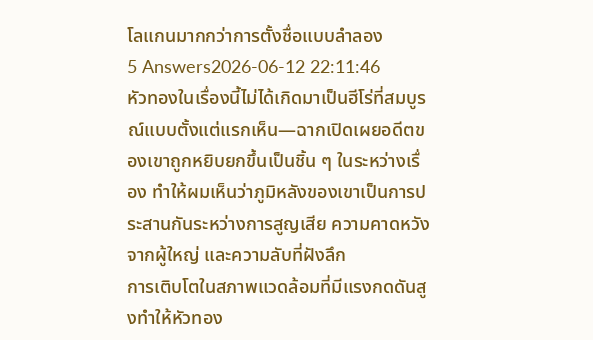โลแกนมากกว่าการตั้งชื่อแบบลำลอง
5 Answers2026-06-12 22:11:46
หัวทองในเรื่องนี้ไม่ได้เกิดมาเป็นฮีโร่ที่สมบูรณ์แบบตั้งแต่แรกเห็น—ฉากเปิดเผยอดีตของเขาถูกหยิบยกขึ้นเป็นชิ้น ๆ ในระหว่างเรื่อง ทำให้ผมเห็นว่าภูมิหลังของเขาเป็นการประสานกันระหว่างการสูญเสีย ความคาดหวังจากผู้ใหญ่ และความลับที่ฝังลึก
การเติบโตในสภาพแวดล้อมที่มีแรงกดดันสูงทำให้หัวทอง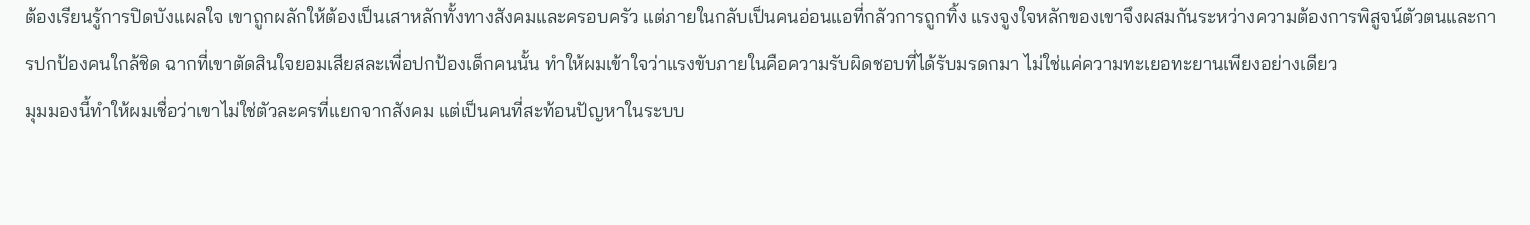ต้องเรียนรู้การปิดบังแผลใจ เขาถูกผลักให้ต้องเป็นเสาหลักทั้งทางสังคมและครอบครัว แต่ภายในกลับเป็นคนอ่อนแอที่กลัวการถูกทิ้ง แรงจูงใจหลักของเขาจึงผสมกันระหว่างความต้องการพิสูจน์ตัวตนและการปกป้องคนใกล้ชิด ฉากที่เขาตัดสินใจยอมเสียสละเพื่อปกป้องเด็กคนนั้น ทำให้ผมเข้าใจว่าแรงขับภายในคือความรับผิดชอบที่ได้รับมรดกมา ไม่ใช่แค่ความทะเยอทะยานเพียงอย่างเดียว
มุมมองนี้ทำให้ผมเชื่อว่าเขาไม่ใช่ตัวละครที่แยกจากสังคม แต่เป็นคนที่สะท้อนปัญหาในระบบ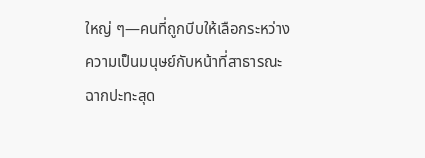ใหญ่ ๆ—คนที่ถูกบีบให้เลือกระหว่างความเป็นมนุษย์กับหน้าที่สาธารณะ ฉากปะทะสุด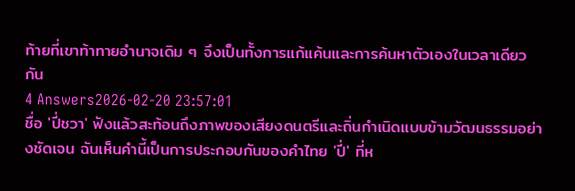ท้ายที่เขาท้าทายอำนาจเดิม ๆ จึงเป็นทั้งการแก้แค้นและการค้นหาตัวเองในเวลาเดียวกัน
4 Answers2026-02-20 23:57:01
ชื่อ 'ปี่ชวา' ฟังแล้วสะท้อนถึงภาพของเสียงดนตรีและถิ่นกำเนิดแบบข้ามวัฒนธรรมอย่างชัดเจน ฉันเห็นคำนี้เป็นการประกอบกันของคำไทย 'ปี่' ที่ห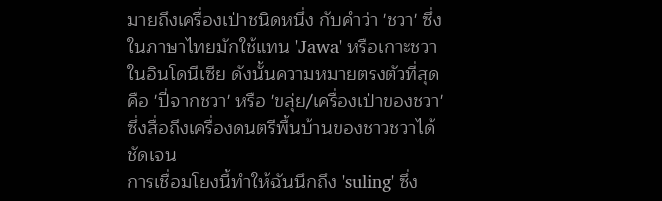มายถึงเครื่องเป่าชนิดหนึ่ง กับคำว่า 'ชวา' ซึ่งในภาษาไทยมักใช้แทน 'Jawa' หรือเกาะชวาในอินโดนีเซีย ดังนั้นความหมายตรงตัวที่สุดคือ 'ปี่จากชวา' หรือ 'ขลุ่ย/เครื่องเป่าของชวา' ซึ่งสื่อถึงเครื่องดนตรีพื้นบ้านของชาวชวาได้ชัดเจน
การเชื่อมโยงนี้ทำให้ฉันนึกถึง 'suling' ซึ่ง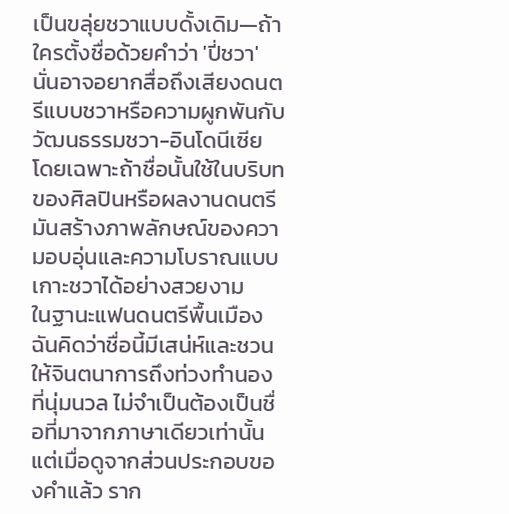เป็นขลุ่ยชวาแบบดั้งเดิม—ถ้าใครตั้งชื่อด้วยคำว่า 'ปี่ชวา' นั่นอาจอยากสื่อถึงเสียงดนตรีแบบชวาหรือความผูกพันกับวัฒนธรรมชวา-อินโดนีเซีย โดยเฉพาะถ้าชื่อนั้นใช้ในบริบทของศิลปินหรือผลงานดนตรี มันสร้างภาพลักษณ์ของความอบอุ่นและความโบราณแบบเกาะชวาได้อย่างสวยงาม
ในฐานะแฟนดนตรีพื้นเมือง ฉันคิดว่าชื่อนี้มีเสน่ห์และชวนให้จินตนาการถึงท่วงทำนองที่นุ่มนวล ไม่จำเป็นต้องเป็นชื่อที่มาจากภาษาเดียวเท่านั้น แต่เมื่อดูจากส่วนประกอบของคำแล้ว ราก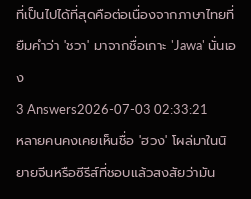ที่เป็นไปได้ที่สุดคือต่อเนื่องจากภาษาไทยที่ยืมคำว่า 'ชวา' มาจากชื่อเกาะ 'Jawa' นั่นเอง
3 Answers2026-07-03 02:33:21
หลายคนคงเคยเห็นชื่อ 'ฮวง' โผล่มาในนิยายจีนหรือซีรีส์ที่ชอบแล้วสงสัยว่ามัน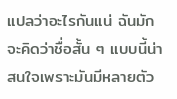แปลว่าอะไรกันแน่ ฉันมักจะคิดว่าชื่อสั้น ๆ แบบนี้น่าสนใจเพราะมันมีหลายตัว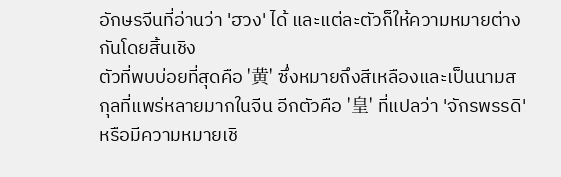อักษรจีนที่อ่านว่า 'ฮวง' ได้ และแต่ละตัวก็ให้ความหมายต่างกันโดยสิ้นเชิง
ตัวที่พบบ่อยที่สุดคือ '黄' ซึ่งหมายถึงสีเหลืองและเป็นนามสกุลที่แพร่หลายมากในจีน อีกตัวคือ '皇' ที่แปลว่า 'จักรพรรดิ' หรือมีความหมายเชิ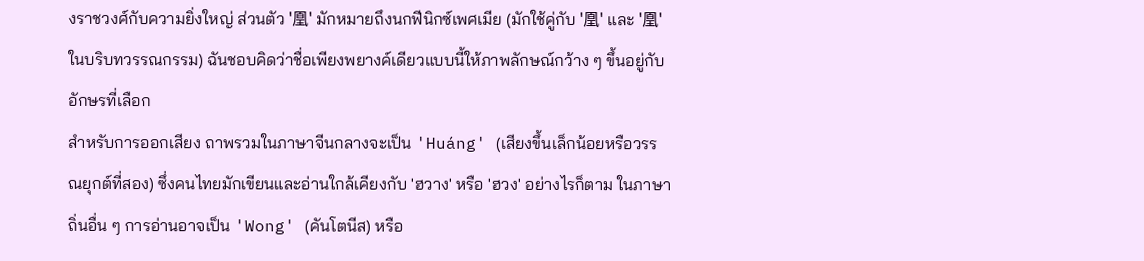งราชวงศ์กับความยิ่งใหญ่ ส่วนตัว '凰' มักหมายถึงนกฟีนิกซ์เพศเมีย (มักใช้คู่กับ '凰' และ '凰' ในบริบทวรรณกรรม) ฉันชอบคิดว่าชื่อเพียงพยางค์เดียวแบบนี้ให้ภาพลักษณ์กว้าง ๆ ขึ้นอยู่กับอักษรที่เลือก
สำหรับการออกเสียง ถาพรวมในภาษาจีนกลางจะเป็น 'Huáng' (เสียงขึ้นเล็กน้อยหรือวรรณยุกต์ที่สอง) ซึ่งคนไทยมักเขียนและอ่านใกล้เคียงกับ 'ฮวาง' หรือ 'ฮวง' อย่างไรก็ตาม ในภาษาถิ่นอื่น ๆ การอ่านอาจเป็น 'Wong' (คันโตนีส) หรือ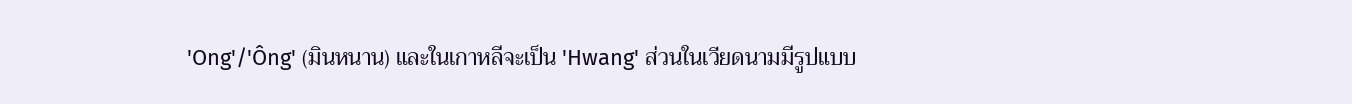'Ong'/'Ông' (มินหนาน) และในเกาหลีจะเป็น 'Hwang' ส่วนในเวียดนามมีรูปแบบ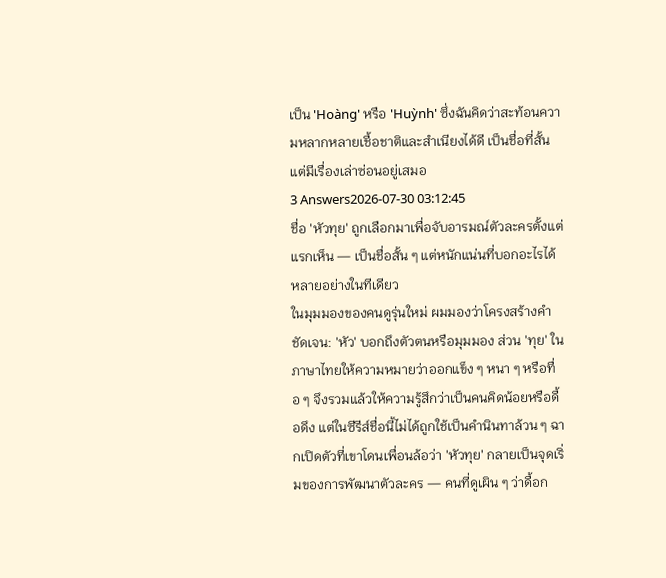เป็น 'Hoàng' หรือ 'Huỳnh' ซึ่งฉันคิดว่าสะท้อนความหลากหลายเชื้อชาติและสำเนียงได้ดี เป็นชื่อที่สั้นแต่มีเรื่องเล่าซ่อนอยู่เสมอ
3 Answers2026-07-30 03:12:45
ชื่อ 'หัวทุย' ถูกเลือกมาเพื่อจับอารมณ์ตัวละครตั้งแต่แรกเห็น — เป็นชื่อสั้น ๆ แต่หนักแน่นที่บอกอะไรได้หลายอย่างในทีเดียว
ในมุมมองของคนดูรุ่นใหม่ ผมมองว่าโครงสร้างคำชัดเจน: 'หัว' บอกถึงตัวตนหรือมุมมอง ส่วน 'ทุย' ในภาษาไทยให้ความหมายว่าออกแข็ง ๆ หนา ๆ หรือทื่อ ๆ จึงรวมแล้วให้ความรู้สึกว่าเป็นคนคิดน้อยหรือดื้อดึง แต่ในซีรีส์ชื่อนี้ไม่ได้ถูกใช้เป็นคำนินทาล้วน ๆ ฉากเปิดตัวที่เขาโดนเพื่อนล้อว่า 'หัวทุย' กลายเป็นจุดเริ่มของการพัฒนาตัวละคร — คนที่ดูเผิน ๆ ว่าดื้อก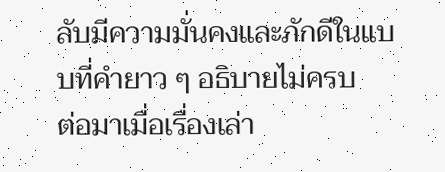ลับมีความมั่นคงและภักดีในแบบที่คำยาว ๆ อธิบายไม่ครบ
ต่อมาเมื่อเรื่องเล่า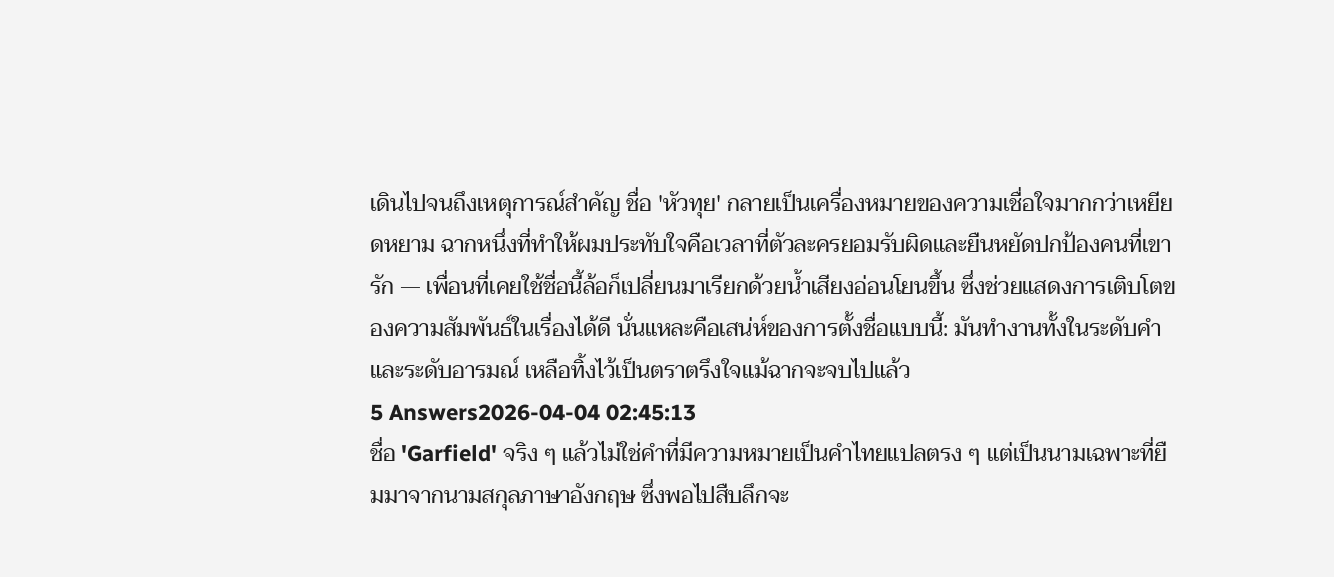เดินไปจนถึงเหตุการณ์สำคัญ ชื่อ 'หัวทุย' กลายเป็นเครื่องหมายของความเชื่อใจมากกว่าเหยียดหยาม ฉากหนึ่งที่ทำให้ผมประทับใจคือเวลาที่ตัวละครยอมรับผิดและยืนหยัดปกป้องคนที่เขารัก — เพื่อนที่เคยใช้ชื่อนี้ล้อก็เปลี่ยนมาเรียกด้วยน้ำเสียงอ่อนโยนขึ้น ซึ่งช่วยแสดงการเติบโตของความสัมพันธ์ในเรื่องได้ดี นั่นแหละคือเสน่ห์ของการตั้งชื่อแบบนี้: มันทำงานทั้งในระดับคำและระดับอารมณ์ เหลือทิ้งไว้เป็นตราตรึงใจแม้ฉากจะจบไปแล้ว
5 Answers2026-04-04 02:45:13
ชื่อ 'Garfield' จริง ๆ แล้วไม่ใช่คำที่มีความหมายเป็นคำไทยแปลตรง ๆ แต่เป็นนามเฉพาะที่ยืมมาจากนามสกุลภาษาอังกฤษ ซึ่งพอไปสืบลึกจะ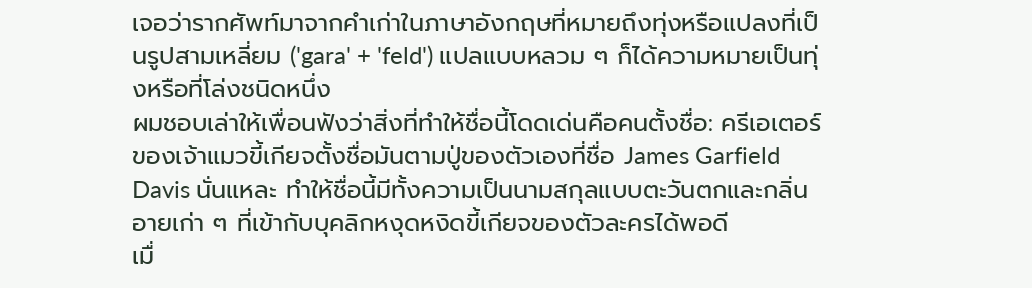เจอว่ารากศัพท์มาจากคำเก่าในภาษาอังกฤษที่หมายถึงทุ่งหรือแปลงที่เป็นรูปสามเหลี่ยม ('gara' + 'feld') แปลแบบหลวม ๆ ก็ได้ความหมายเป็นทุ่งหรือที่โล่งชนิดหนึ่ง
ผมชอบเล่าให้เพื่อนฟังว่าสิ่งที่ทำให้ชื่อนี้โดดเด่นคือคนตั้งชื่อ: ครีเอเตอร์ของเจ้าแมวขี้เกียจตั้งชื่อมันตามปู่ของตัวเองที่ชื่อ James Garfield Davis นั่นแหละ ทำให้ชื่อนี้มีทั้งความเป็นนามสกุลแบบตะวันตกและกลิ่นอายเก่า ๆ ที่เข้ากับบุคลิกหงุดหงิดขี้เกียจของตัวละครได้พอดี
เมื่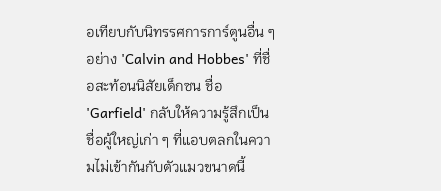อเทียบกับนิทรรศการการ์ตูนอื่น ๆ อย่าง 'Calvin and Hobbes' ที่ชื่อสะท้อนนิสัยเด็กซน ชื่อ 'Garfield' กลับให้ความรู้สึกเป็นชื่อผู้ใหญ่เก่า ๆ ที่แอบตลกในความไม่เข้ากันกับตัวแมวขนาดนี้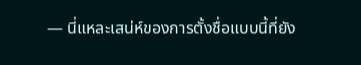— นี่แหละเสน่ห์ของการตั้งชื่อแบบนี้ที่ยัง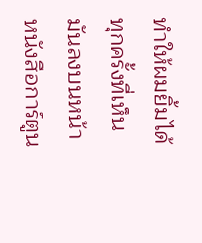ทำให้ผมยิ้มได้ทุกครั้งที่เห็นมันลงบนหน้าหนังสือการ์ตูน